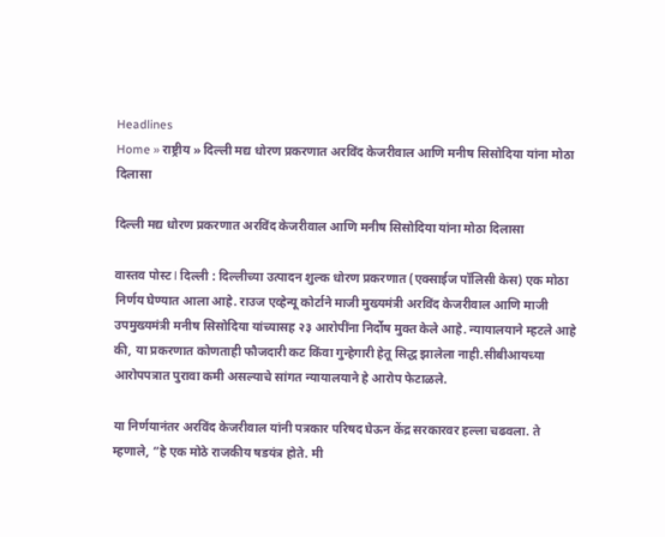Headlines
Home » राष्ट्रीय » दिल्ली मद्य धोरण प्रकरणात अरविंद केजरीवाल आणि मनीष सिसोदिया यांना मोठा दिलासा

दिल्ली मद्य धोरण प्रकरणात अरविंद केजरीवाल आणि मनीष सिसोदिया यांना मोठा दिलासा

वास्तव पोस्ट l दिल्ली : दिल्लीच्या उत्पादन शुल्क धोरण प्रकरणात (एक्साईज पॉलिसी केस) एक मोठा निर्णय घेण्यात आला आहे. राउज एव्हेन्यू कोर्टाने माजी मुख्यमंत्री अरविंद केजरीवाल आणि माजी उपमुख्यमंत्री मनीष सिसोदिया यांच्यासह २३ आरोपींना निर्दोष मुक्त केले आहे. न्यायालयाने म्हटले आहे की, या प्रकरणात कोणताही फौजदारी कट किंवा गुन्हेगारी हेतू सिद्ध झालेला नाही.सीबीआयच्या आरोपपत्रात पुरावा कमी असल्याचे सांगत न्यायालयाने हे आरोप फेटाळले.

या निर्णयानंतर अरविंद केजरीवाल यांनी पत्रकार परिषद घेऊन केंद्र सरकारवर हल्ला चढवला. ते म्हणाले, “हे एक मोठे राजकीय षडयंत्र होते. मी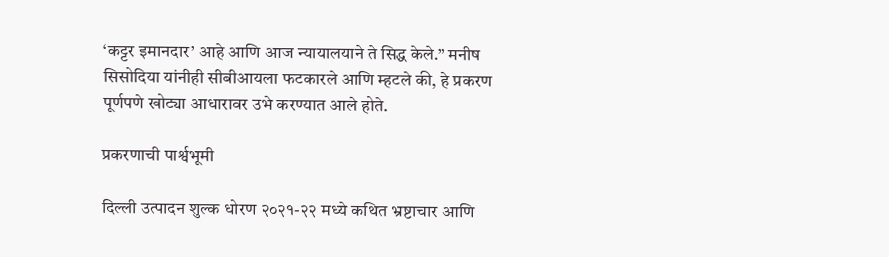‘कट्टर इमानदार’ आहे आणि आज न्यायालयाने ते सिद्ध केले.” मनीष सिसोदिया यांनीही सीबीआयला फटकारले आणि म्हटले की, हे प्रकरण पूर्णपणे खोट्या आधारावर उभे करण्यात आले होते.

प्रकरणाची पार्श्वभूमी

दिल्ली उत्पादन शुल्क धोरण २०२१-२२ मध्ये कथित भ्रष्टाचार आणि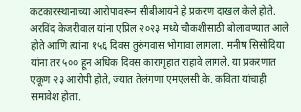कटकारस्थानाच्या आरोपावरून सीबीआयने हे प्रकरण दाखल केले होते. अरविंद केजरीवाल यांना एप्रिल २०२३ मध्ये चौकशीसाठी बोलावण्यात आले होते आणि त्यांना १५६ दिवस तुरुंगवास भोगावा लागला. मनीष सिसोदिया यांना तर ५०० हून अधिक दिवस कारागृहात राहावे लागले. या प्रकरणात एकूण २३ आरोपी होते, ज्यात तेलंगणा एमएलसी के. कविता यांचाही समावेश होता.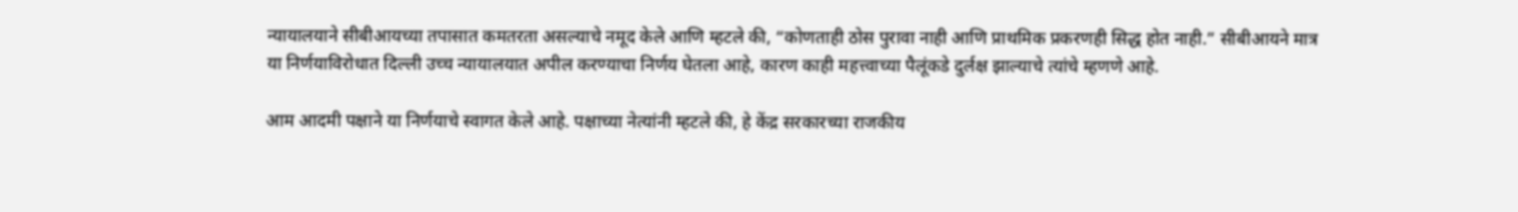न्यायालयाने सीबीआयच्या तपासात कमतरता असल्याचे नमूद केले आणि म्हटले की, “कोणताही ठोस पुरावा नाही आणि प्राथमिक प्रकरणही सिद्ध होत नाही.” सीबीआयने मात्र या निर्णयाविरोधात दिल्ली उच्च न्यायालयात अपील करण्याचा निर्णय घेतला आहे, कारण काही महत्त्वाच्या पैलूंकडे दुर्लक्ष झाल्याचे त्यांचे म्हणणे आहे.

आम आदमी पक्षाने या निर्णयाचे स्वागत केले आहे. पक्षाच्या नेत्यांनी म्हटले की, हे केंद्र सरकारच्या राजकीय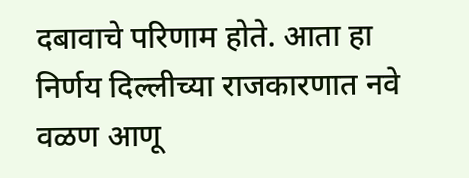दबावाचे परिणाम होते. आता हा निर्णय दिल्लीच्या राजकारणात नवे वळण आणू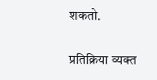शकतो.

प्रतिक्रिया व्यक्त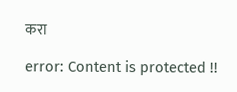करा

error: Content is protected !!